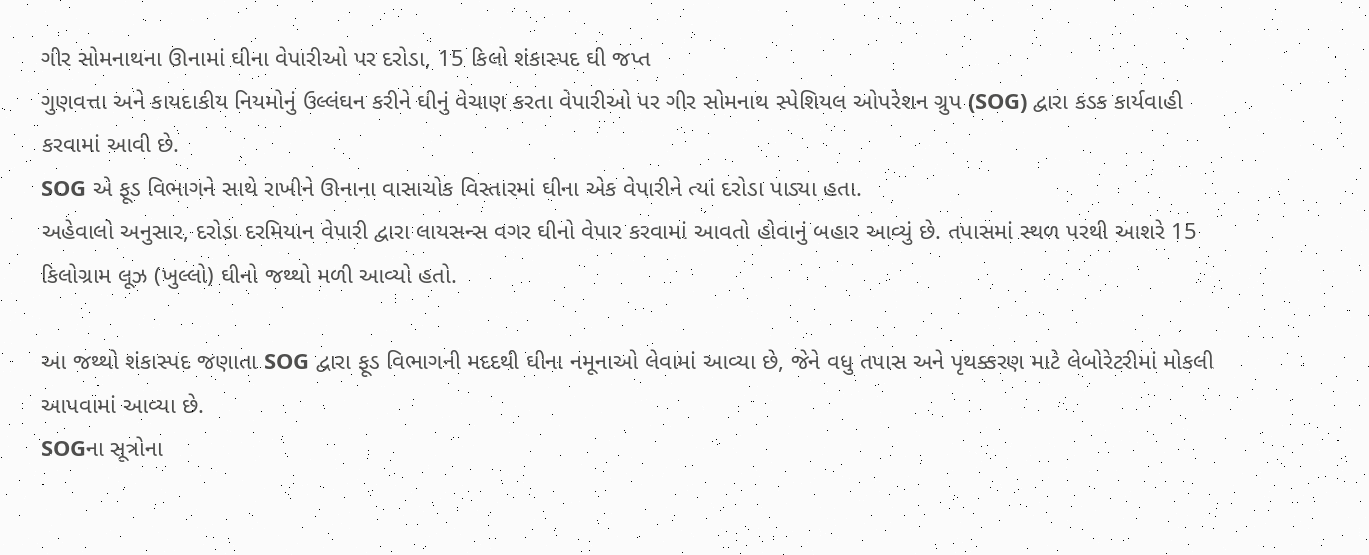ગીર સોમનાથના ઊનામાં ઘીના વેપારીઓ પર દરોડા, 15 કિલો શંકાસ્પદ ઘી જપ્ત
ગુણવત્તા અને કાયદાકીય નિયમોનું ઉલ્લંઘન કરીને ઘીનું વેચાણ કરતા વેપારીઓ પર ગીર સોમનાથ સ્પેશિયલ ઓપરેશન ગ્રુપ (SOG) દ્વારા કડક કાર્યવાહી કરવામાં આવી છે.
SOG એ ફૂડ વિભાગને સાથે રાખીને ઊનાના વાસાચોક વિસ્તારમાં ઘીના એક વેપારીને ત્યાં દરોડા પાડ્યા હતા.
અહેવાલો અનુસાર, દરોડા દરમિયાન વેપારી દ્વારા લાયસન્સ વગર ઘીનો વેપાર કરવામાં આવતો હોવાનું બહાર આવ્યું છે. તપાસમાં સ્થળ પરથી આશરે 15 કિલોગ્રામ લૂઝ (ખુલ્લો) ઘીનો જથ્થો મળી આવ્યો હતો.

આ જથ્થો શંકાસ્પદ જણાતા SOG દ્વારા ફૂડ વિભાગની મદદથી ઘીના નમૂનાઓ લેવામાં આવ્યા છે, જેને વધુ તપાસ અને પૃથક્કરણ માટે લેબોરેટરીમાં મોકલી આપવામાં આવ્યા છે.
SOGના સૂત્રોના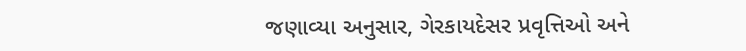જણાવ્યા અનુસાર, ગેરકાયદેસર પ્રવૃત્તિઓ અને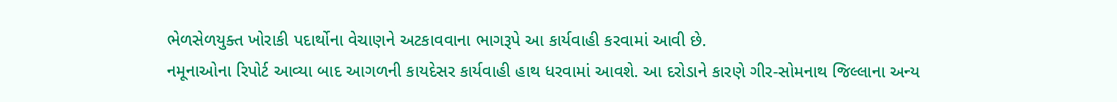ભેળસેળયુક્ત ખોરાકી પદાર્થોના વેચાણને અટકાવવાના ભાગરૂપે આ કાર્યવાહી કરવામાં આવી છે.
નમૂનાઓના રિપોર્ટ આવ્યા બાદ આગળની કાયદેસર કાર્યવાહી હાથ ધરવામાં આવશે. આ દરોડાને કારણે ગીર-સોમનાથ જિલ્લાના અન્ય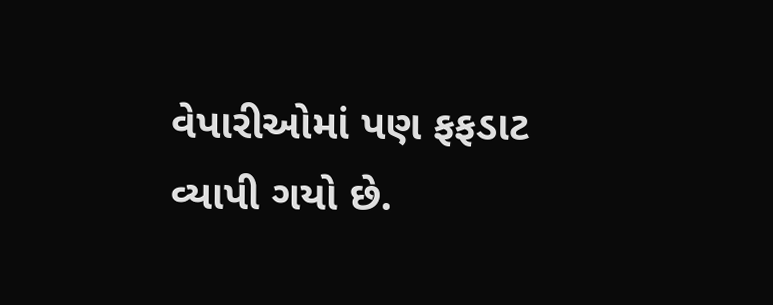વેપારીઓમાં પણ ફફડાટ વ્યાપી ગયો છે.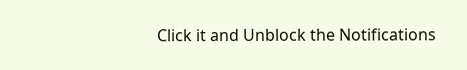Click it and Unblock the Notifications